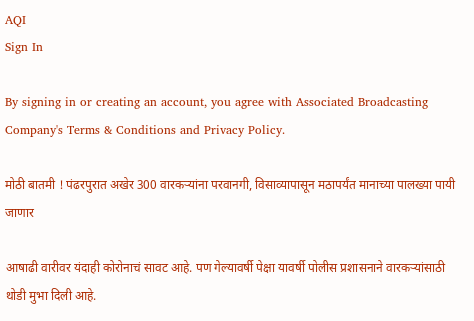AQI
Sign In

By signing in or creating an account, you agree with Associated Broadcasting Company's Terms & Conditions and Privacy Policy.

मोठी बातमी ! पंढरपुरात अखेर 300 वारकऱ्यांना परवानगी, विसाव्यापासून मठापर्यंत मानाच्या पालख्या पायी जाणार

आषाढी वारीवर यंदाही कोरोनाचं सावट आहे. पण गेल्यावर्षी पेक्षा यावर्षी पोलीस प्रशासनाने वारकऱ्यांसाठी थोडी मुभा दिली आहे.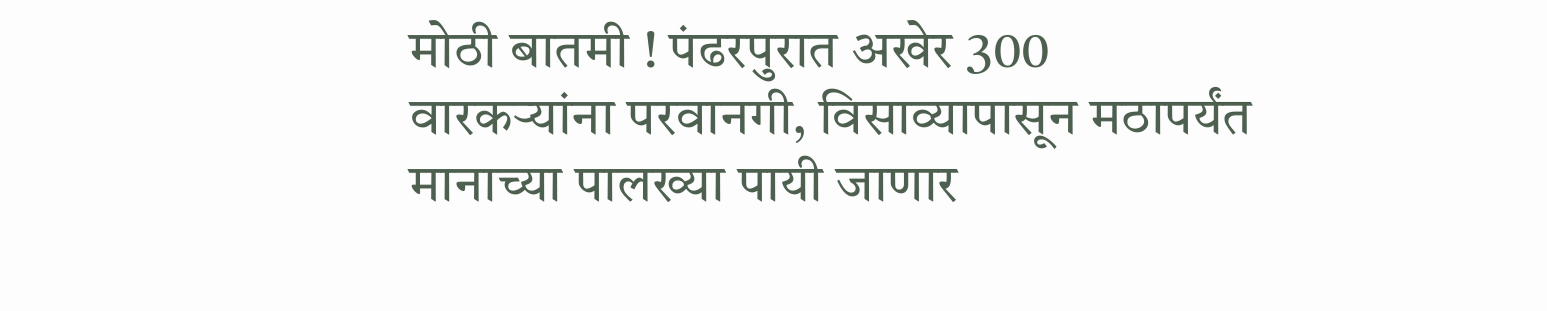मोठी बातमी ! पंढरपुरात अखेर 300 वारकऱ्यांना परवानगी, विसाव्यापासून मठापर्यंत मानाच्या पालख्या पायी जाणार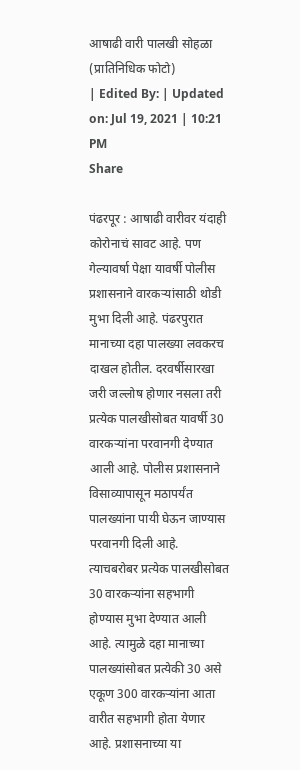आषाढी वारी पालखी सोहळा (प्रातिनिधिक फोटो)
| Edited By: | Updated on: Jul 19, 2021 | 10:21 PM
Share

पंढरपूर : आषाढी वारीवर यंदाही कोरोनाचं सावट आहे. पण गेल्यावर्षा पेक्षा यावर्षी पोलीस प्रशासनाने वारकऱ्यांसाठी थोडी मुभा दिली आहे. पंढरपुरात मानाच्या दहा पालख्या लवकरच दाखल होतील. दरवर्षीसारखा जरी जल्लोष होणार नसला तरी प्रत्येक पालखीसोबत यावर्षी 30 वारकऱ्यांना परवानगी देण्यात आली आहे. पोलीस प्रशासनाने विसाव्यापासून मठापर्यंत पालख्यांना पायी घेऊन जाण्यास परवानगी दिली आहे. त्याचबरोबर प्रत्येक पालखीसोबत 30 वारकऱ्यांना सहभागी होण्यास मुभा देण्यात आली आहे. त्यामुळे दहा मानाच्या पालख्यांसोबत प्रत्येकी 30 असे एकूण 300 वारकऱ्यांना आता वारीत सहभागी होता येणार आहे. प्रशासनाच्या या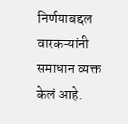निर्णयाबद्दल वारकऱ्यांनी समाधान व्यक्त केलं आहे.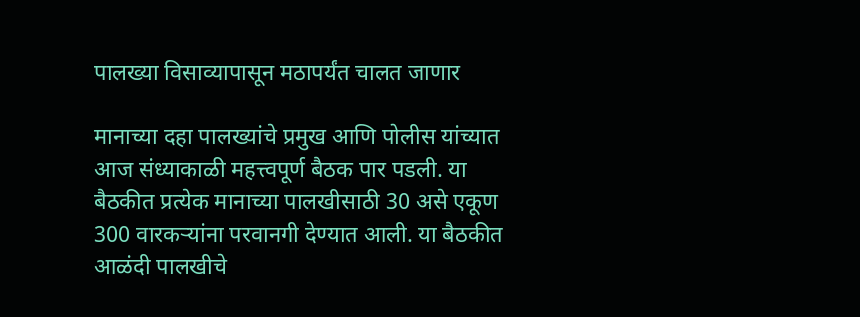पालख्या विसाव्यापासून मठापर्यंत चालत जाणार

मानाच्या दहा पालख्यांचे प्रमुख आणि पोलीस यांच्यात आज संध्याकाळी महत्त्वपूर्ण बैठक पार पडली. या बैठकीत प्रत्येक मानाच्या पालखीसाठी 30 असे एकूण 300 वारकऱ्यांना परवानगी देण्यात आली. या बैठकीत आळंदी पालखीचे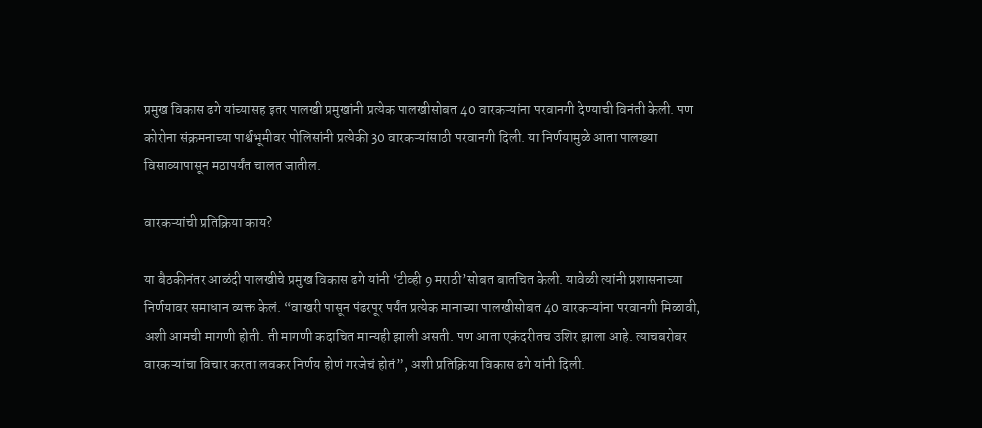प्रमुख विकास ढगे यांच्यासह इतर पालखी प्रमुखांनी प्रत्येक पालखीसोबत 40 वारकऱ्यांना परवानगी देण्याची विनंती केली. पण कोरोना संक्रमनाच्या पार्श्वभूमीवर पोलिसांनी प्रत्येकी 30 वारकऱ्यांसाठी परवानगी दिली. या निर्णयामुळे आता पालख्या विसाव्यापासून मठापर्यंत चालत जातील.

वारकऱ्यांची प्रतिक्रिया काय?

या बैठकीनंतर आळंदी पालखीचे प्रमुख विकास ढगे यांनी ‘टीव्ही 9 मराठी’सोबत बातचित केली. यावेळी त्यांनी प्रशासनाच्या निर्णयावर समाधान व्यक्त केलं. “वाखरी पासून पंढरपूर पर्यंत प्रत्येक मानाच्या पालखीसोबत 40 वारकऱ्यांना परवानगी मिळावी, अशी आमची मागणी होती. ती मागणी कदाचित मान्यही झाली असती. पण आता एकंदरीतच उशिर झाला आहे. त्याचबरोबर वारकऱ्यांचा विचार करता लवकर निर्णय होणं गरजेचं होतं”, अशी प्रतिक्रिया विकास ढगे यांनी दिली.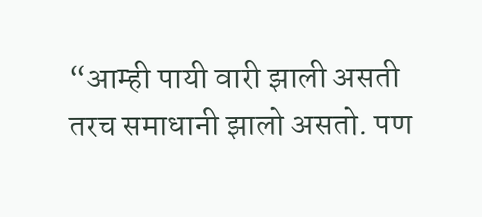“आम्ही पायी वारी झाली असती तरच समाधानी झालो असतो. पण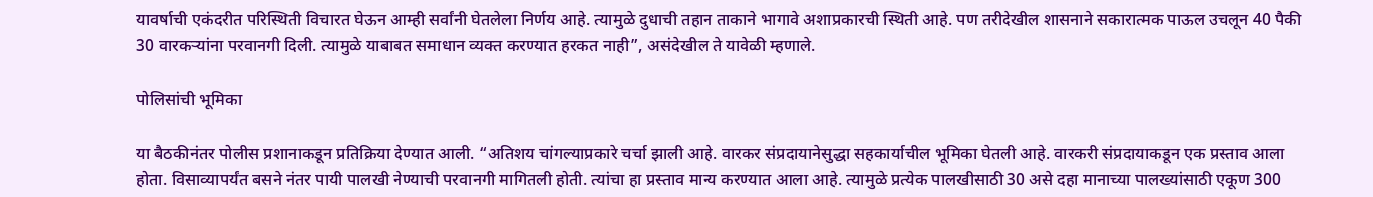यावर्षाची एकंदरीत परिस्थिती विचारत घेऊन आम्ही सर्वांनी घेतलेला निर्णय आहे. त्यामुळे दुधाची तहान ताकाने भागावे अशाप्रकारची स्थिती आहे. पण तरीदेखील शासनाने सकारात्मक पाऊल उचलून 40 पैकी 30 वारकऱ्यांना परवानगी दिली. त्यामुळे याबाबत समाधान व्यक्त करण्यात हरकत नाही”, असंदेखील ते यावेळी म्हणाले.

पोलिसांची भूमिका

या बैठकीनंतर पोलीस प्रशानाकडून प्रतिक्रिया देण्यात आली. “अतिशय चांगल्याप्रकारे चर्चा झाली आहे. वारकर संप्रदायानेसुद्धा सहकार्याचील भूमिका घेतली आहे. वारकरी संप्रदायाकडून एक प्रस्ताव आला होता. विसाव्यापर्यंत बसने नंतर पायी पालखी नेण्याची परवानगी मागितली होती. त्यांचा हा प्रस्ताव मान्य करण्यात आला आहे. त्यामुळे प्रत्येक पालखीसाठी 30 असे दहा मानाच्या पालख्यांसाठी एकूण 300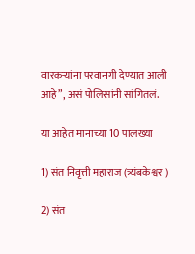वारकऱ्यांना परवानगी देण्यात आली आहे”, असं पोलिसांनी सांगितलं.

या आहेत मानाच्या 10 पालख्या

1) संत निवृत्ती महाराज (त्र्यंबकेश्वर )

2) संत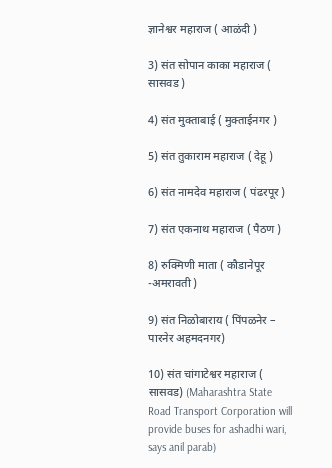ज्ञानेश्वर महाराज ( आळंदी )

3) संत सोपान काका महाराज ( सासवड )

4) संत मुक्ताबाई ( मुक्ताईनगर )

5) संत तुकाराम महाराज ( देहू )

6) संत नामदेव महाराज ( पंढरपूर )

7) संत एकनाथ महाराज ( पैठण )

8) रुक्मिणी माता ( कौडानेपूर -अमरावती )

9) संत निळोबाराय ( पिंपळनेर – पारनेर अहमदनगर)

10) संत चांगाटेश्वर महाराज ( सासवड) (Maharashtra State Road Transport Corporation will provide buses for ashadhi wari, says anil parab)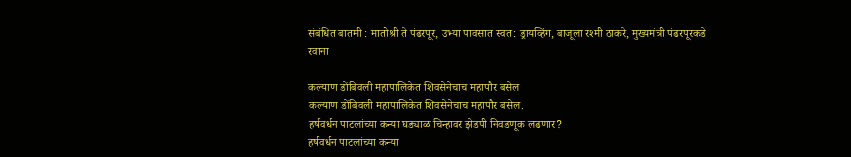संबंधित बातमी : मातोश्री ते पंढरपूर, उभ्या पावसात स्वत: ड्रायव्हिंग, बाजूला रश्मी ठाकरे, मुख्यमंत्री पंढरपूरकडे रवाना

कल्याण डोंबिवली महापालिकेत शिवसेनेचाच महापौर बसेल
कल्याण डोंबिवली महापालिकेत शिवसेनेचाच महापौर बसेल.
हर्षवर्धन पाटलांच्या कन्या घड्याळ चिन्हावर झेडपी निवडणूक लढणार?
हर्षवर्धन पाटलांच्या कन्या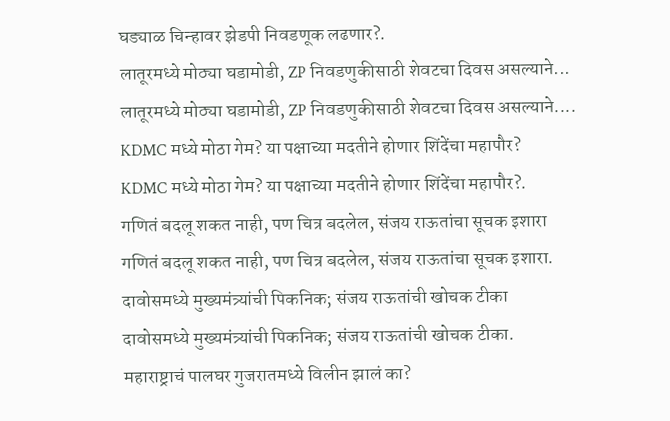घड्याळ चिन्हावर झेडपी निवडणूक लढणार?.
लातूरमध्ये मोठ्या घडामोडी, ZP निवडणुकीसाठी शेवटचा दिवस असल्याने...
लातूरमध्ये मोठ्या घडामोडी, ZP निवडणुकीसाठी शेवटचा दिवस असल्याने....
KDMC मध्ये मोठा गेम? या पक्षाच्या मदतीने होणार शिंदेंचा महापौर?
KDMC मध्ये मोठा गेम? या पक्षाच्या मदतीने होणार शिंदेंचा महापौर?.
गणितं बदलू शकत नाही, पण चित्र बदलेल, संजय राऊतांचा सूचक इशारा
गणितं बदलू शकत नाही, पण चित्र बदलेल, संजय राऊतांचा सूचक इशारा.
दावोसमध्ये मुख्यमंत्र्यांची पिकनिक; संजय राऊतांची खोचक टीका
दावोसमध्ये मुख्यमंत्र्यांची पिकनिक; संजय राऊतांची खोचक टीका.
महाराष्ट्राचं पालघर गुजरातमध्ये विलीन झालं का?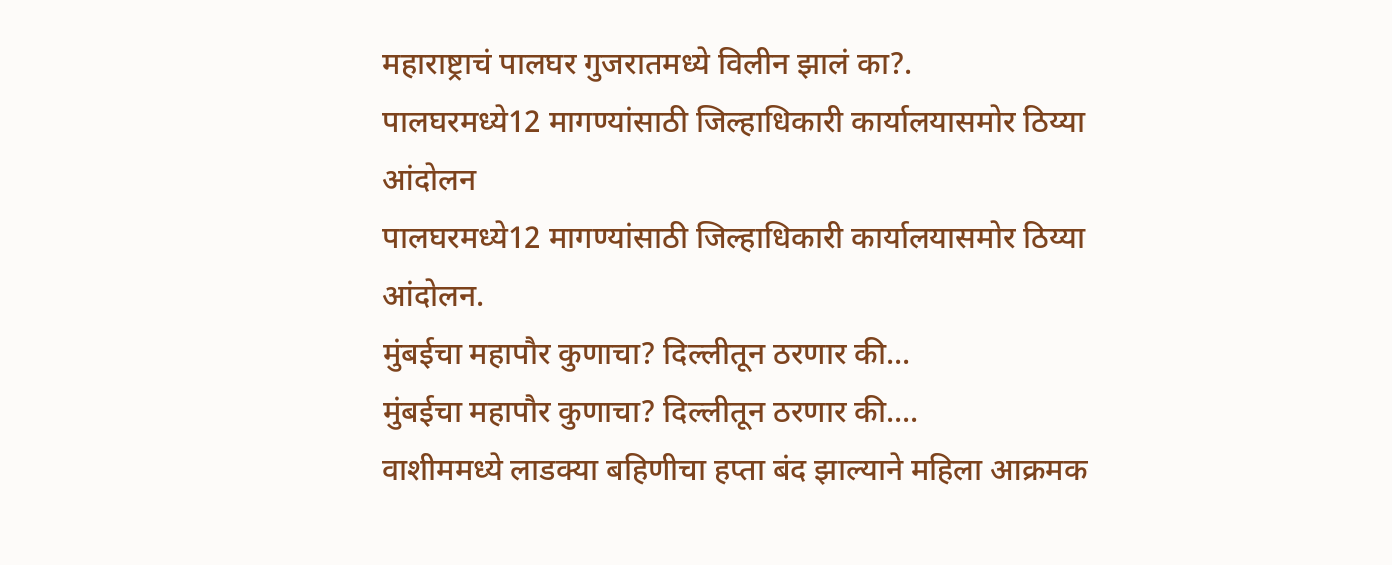महाराष्ट्राचं पालघर गुजरातमध्ये विलीन झालं का?.
पालघरमध्ये12 मागण्यांसाठी जिल्हाधिकारी कार्यालयासमोर ठिय्या आंदोलन
पालघरमध्ये12 मागण्यांसाठी जिल्हाधिकारी कार्यालयासमोर ठिय्या आंदोलन.
मुंबईचा महापौर कुणाचा? दिल्लीतून ठरणार की...
मुंबईचा महापौर कुणाचा? दिल्लीतून ठरणार की....
वाशीममध्ये लाडक्या बहिणीचा हप्ता बंद झाल्याने महिला आक्रमक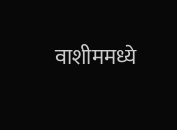वाशीममध्ये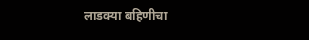लाडक्या बहिणीचा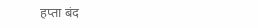हप्ता बंद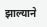झाल्याने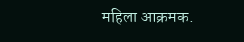महिला आक्रमक.